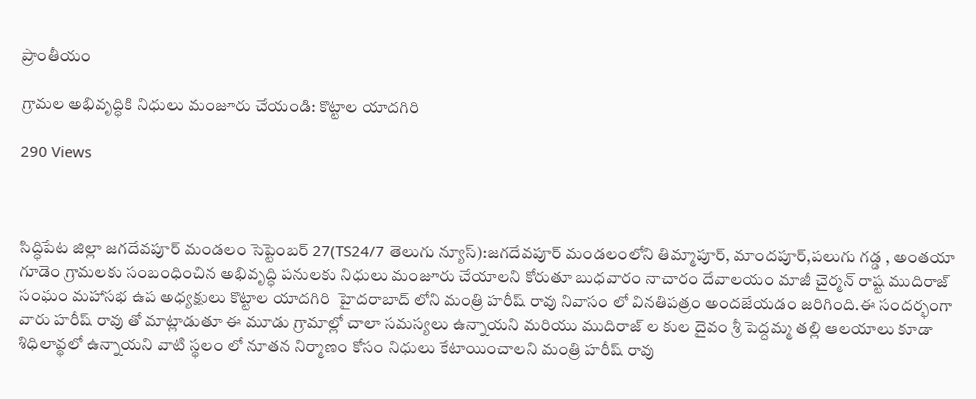ప్రాంతీయం

గ్రామల అభివృద్ధికి నిధులు మంజూరు చేయండి: కొట్టాల యాదగిరి

290 Views



సిద్ధిపేట జిల్లా జగదేవపూర్ మండలం సెప్టెంబర్ 27(TS24/7 తెలుగు న్యూస్):జగదేవపూర్ మండలంలోని తిమ్మాపూర్, మాందపూర్,పలుగు గడ్డ , అంతయా గూడెం గ్రామలకు సంబంధించిన అభివృద్ధి పనులకు నిధులు మంజూరు చేయాలని కోరుతూ బుధవారం నాచారం దేవాలయం మాజీ చైర్మన్ రాష్ట ముదిరాజ్ సంఘం మహాసభ ఉప అధ్యక్షులు కొట్టాల యాదగిరి  హైదరాబాద్ లోని మంత్రి హరీష్ రావు నివాసం లో వినతిపత్రం అందజేయడం జరిగింది.ఈ సందర్భంగా వారు హరీష్ రావు తో మాట్లాడుతూ ఈ మూడు గ్రామాల్లో చాలా సమస్యలు ఉన్నాయని మరియు ముదిరాజ్ ల కుల దైవం శ్రీ పెద్దమ్మ తల్లి ఆలయాలు కూడా శిధిలావ్థలో ఉన్నాయని వాటి స్థలం లో నూతన నిర్మాణం కోసం నిధులు కేటాయించాలని మంత్రి హరీష్ రావు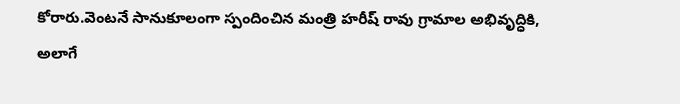కోరారు.వెంటనే సానుకూలంగా స్పందించిన మంత్రి హరీష్ రావు గ్రామాల అభివృద్ధికి, అలాగే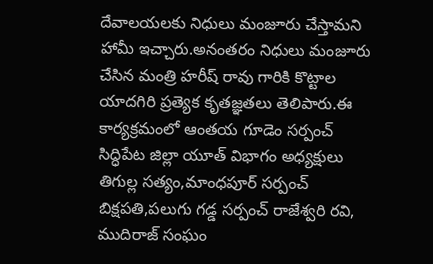దేవాలయలకు నిధులు మంజూరు చేస్తామని హామీ ఇచ్చారు.అనంతరం నిధులు మంజూరు చేసిన మంత్రి హరీష్ రావు గారికి కొట్టాల యాదగిరి ప్రత్యెక కృతజ్ఞతలు తెలిపారు.ఈ కార్యక్రమంలో ఆంతయ గూడెం సర్పంచ్ సిద్ధిపేట జిల్లా యూత్ విభాగం అధ్యక్షులు తిగుల్ల సత్యం,మాంధపూర్ సర్పంచ్ బిక్షపతి,పలుగు గడ్డ సర్పంచ్ రాజేశ్వరి రవి, ముదిరాజ్ సంఘం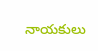నాయకులు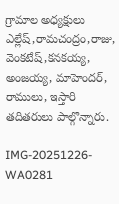గ్రామాల అధ్యక్షులు ఎల్లేష్,రామచంద్రం,రాజు, వెంకటేష్,కనకయ్య, అంజయ్య, మాహెందర్, రాములు, ఇస్తారి తదితరులు పాల్గొన్నారు.

IMG-20251226-WA0281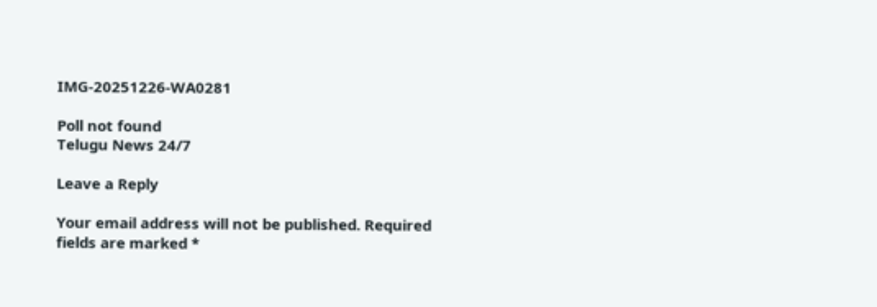IMG-20251226-WA0281

Poll not found
Telugu News 24/7

Leave a Reply

Your email address will not be published. Required fields are marked *